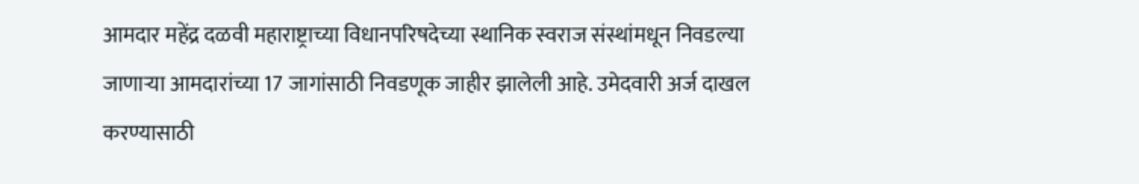आमदार महेंद्र दळवी महाराष्ट्राच्या विधानपरिषदेच्या स्थानिक स्वराज संस्थांमधून निवडल्या जाणाऱ्या आमदारांच्या 17 जागांसाठी निवडणूक जाहीर झालेली आहे. उमेदवारी अर्ज दाखल करण्यासाठी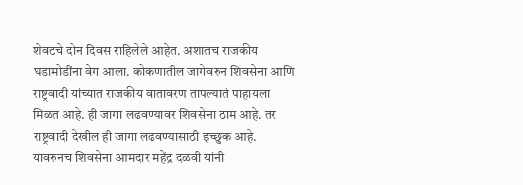शेवटचे दोन दिवस राहिलेले आहेत. अशातच राजकीय घडामोडींना वेग आला. कोकणातील जागेवरुन शिवसेना आणि राष्ट्रवादी यांच्यात राजकीय वातावरण तापल्यातं पाहायला मिळत आहे. ही जागा लढवण्यावर शिवसेना ठाम आहे. तर राष्ट्रवादी देखील ही जागा लढवण्यासाठी इच्छुक आहे. यावरुनच शिवसेना आमदार महेंद्र दळवी यांनी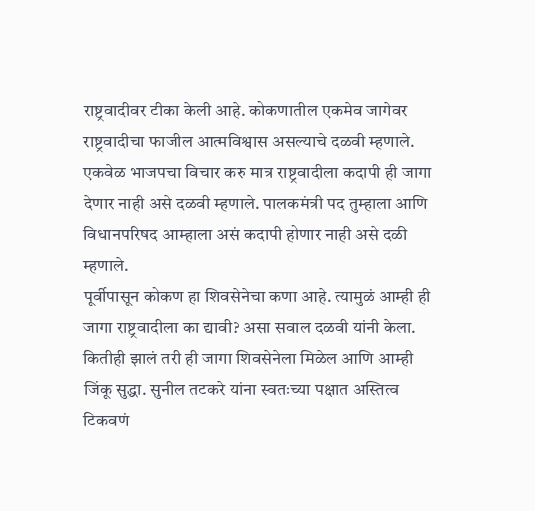राष्ट्रवादीवर टीका केली आहे. कोकणातील एकमेव जागेवर राष्ट्रवादीचा फाजील आत्मविश्वास असल्याचे दळवी म्हणाले. एकवेळ भाजपचा विचार करु मात्र राष्ट्रवादीला कदापी ही जागा देणार नाही असे दळवी म्हणाले. पालकमंत्री पद तुम्हाला आणि विधानपरिषद आम्हाला असं कदापी होणार नाही असे दळी म्हणाले.
पूर्वीपासून कोकण हा शिवसेनेचा कणा आहे. त्यामुळं आम्ही ही जागा राष्ट्रवादीला का द्यावी? असा सवाल दळवी यांनी केला. कितीही झालं तरी ही जागा शिवसेनेला मिळेल आणि आम्ही जिंकू सुद्धा. सुनील तटकरे यांना स्वतःच्या पक्षात अस्तित्व टिकवणं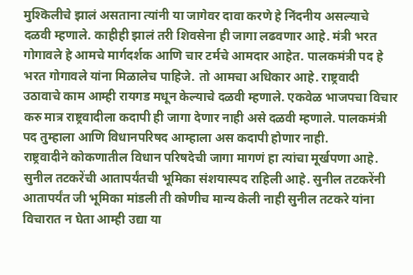मुश्किलीचे झालं असताना त्यांनी या जागेवर दावा करणे हे निंदनीय असल्याचे दळवी म्हणाले. काहीही झालं तरी शिवसेना ही जागा लढवणार आहे. मंत्री भरत गोगावले हे आमचे मार्गदर्शक आणि चार टर्मचे आमदार आहेत. पालकमंत्री पद हे भरत गोगावले यांना मिळालेच पाहिजे. तो आमचा अधिकार आहे. राष्ट्रवादी उठावाचे काम आम्ही रायगड मधून केल्याचे दळवी म्हणाले. एकवेळ भाजपचा विचार करु मात्र राष्ट्रवादीला कदापी ही जागा देणार नाही असे दळवी म्हणाले. पालकमंत्री पद तुम्हाला आणि विधानपरिषद आम्हाला अस कदापी होणार नाही.
राष्ट्रवादीने कोकणातील विधान परिषदेची जागा मागणं हा त्यांचा मूर्खपणा आहे. सुनील तटकरेंची आतापर्यंतची भूमिका संशयास्पद राहिली आहे. सुनील तटकरेंनी आतापर्यंत जी भूमिका मांडली ती कोणीच मान्य केली नाही सुनील तटकरे यांना विचारात न घेता आम्ही उद्या या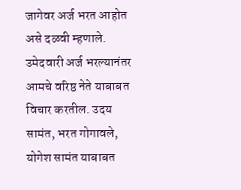जागेवर अर्ज भरत आहोत असे दळवी म्हणाले.
उमेदवारी अर्ज भरल्यानंतर आमचे वरिष्ठ नेते याबाबत विचार करतील. उदय सामंत, भरत गोगावले, योगेश सामंत याबाबत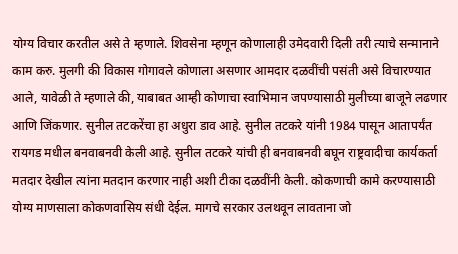योग्य विचार करतील असे ते म्हणाले. शिवसेना म्हणून कोणालाही उमेदवारी दिली तरी त्याचे सन्मानाने काम करु. मुलगी की विकास गोगावले कोणाला असणार आमदार दळवींची पसंती असे विचारण्यात आले, यावेळी ते म्हणाले की, याबाबत आम्ही कोणाचा स्वाभिमान जपण्यासाठी मुलीच्या बाजूने लढणार आणि जिंकणार. सुनील तटकरेंचा हा अधुरा डाव आहे. सुनील तटकरे यांनी 1984 पासून आतापर्यंत रायगड मधील बनवाबनवी केली आहे. सुनील तटकरे यांची ही बनवाबनवी बघून राष्ट्रवादीचा कार्यकर्ता मतदार देखील त्यांना मतदान करणार नाही अशी टीका दळवींनी केली. कोकणाची कामे करण्यासाठी योग्य माणसाला कोकणवासिय संधी देईल. मागचे सरकार उलथवून लावताना जो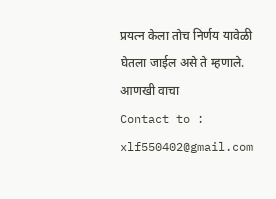प्रयत्न केला तोच निर्णय यावेळी घेतला जाईल असे ते म्हणाले.
आणखी वाचा
Contact to : xlf550402@gmail.com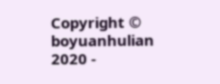Copyright © boyuanhulian 2020 -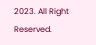2023. All Right Reserved.